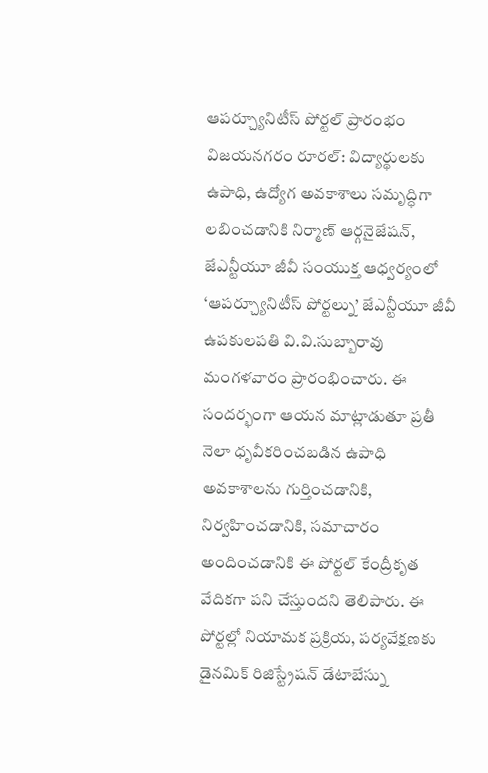ఆపర్చ్యూనిటీస్ పోర్టల్ ప్రారంభం
విజయనగరం రూరల్: విద్యార్థులకు ఉపాధి, ఉద్యోగ అవకాశాలు సమృద్ధిగా లబించడానికి నిర్మాణ్ ఆర్గనైజేషన్, జేఎన్టీయూ జీవీ సంయుక్త ఆధ్వర్యంలో ‘ఆపర్చ్యూనిటీస్ పోర్టల్ను’ జేఎన్టీయూ జీవీ ఉపకులపతి వి.వి.సుబ్బారావు మంగళవారం ప్రారంభించారు. ఈ సందర్భంగా ఆయన మాట్లాడుతూ ప్రతీ నెలా ధృవీకరించబడిన ఉపాధి అవకాశాలను గుర్తించడానికి, నిర్వహించడానికి, సమాచారం అందించడానికి ఈ పోర్టల్ కేంద్రీకృత వేదికగా పని చేస్తుందని తెలిపారు. ఈ పోర్టల్లో నియామక ప్రక్రియ, పర్యవేక్షణకు డైనమిక్ రిజిస్ట్రేషన్ డేటాబేస్ను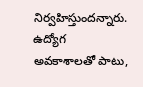నిర్వహిస్తుందన్నారు. ఉద్యోగ అవకాశాలతో పాటు,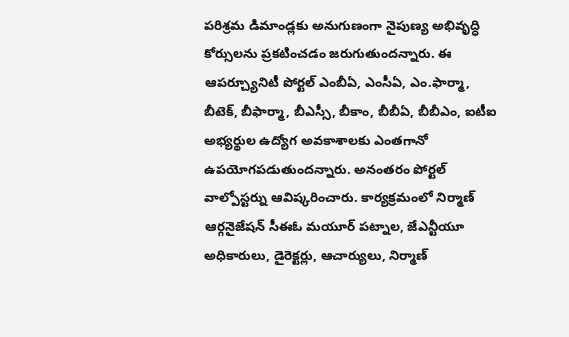పరిశ్రమ డిమాండ్లకు అనుగుణంగా నైపుణ్య అభివృద్ధి కోర్సులను ప్రకటించడం జరుగుతుందన్నారు. ఈ ఆపర్చ్యూనిటీ పోర్టల్ ఎంబీఏ, ఎంసీఏ, ఎం.ఫార్మా, బీటెక్, బీఫార్మా, బీఎస్సీ, బీకాం, బీబీఏ, బీబీఎం, ఐటీఐ అభ్యర్థుల ఉద్యోగ అవకాశాలకు ఎంతగానో ఉపయోగపడుతుందన్నారు. అనంతరం పోర్టల్ వాల్పోస్టర్ను ఆవిష్కరించారు. కార్యక్రమంలో నిర్మాణ్ ఆర్గనైజేషన్ సీఈఓ మయూర్ పట్నాల, జేఎన్టీయూ అధికారులు, డైరెక్టర్లు, ఆచార్యులు, నిర్మాణ్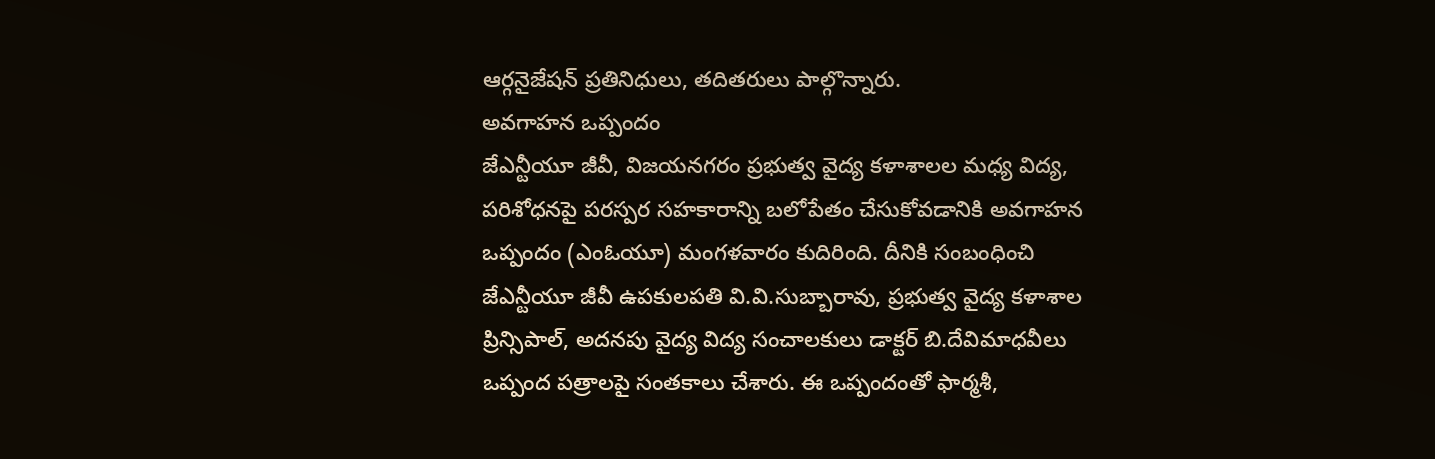ఆర్గనైజేషన్ ప్రతినిధులు, తదితరులు పాల్గొన్నారు.
అవగాహన ఒప్పందం
జేఎన్టీయూ జీవీ, విజయనగరం ప్రభుత్వ వైద్య కళాశాలల మధ్య విద్య, పరిశోధనపై పరస్పర సహకారాన్ని బలోపేతం చేసుకోవడానికి అవగాహన ఒప్పందం (ఎంఓయూ) మంగళవారం కుదిరింది. దీనికి సంబంధించి జేఎన్టీయూ జీవీ ఉపకులపతి వి.వి.సుబ్బారావు, ప్రభుత్వ వైద్య కళాశాల ప్రిన్సిపాల్, అదనపు వైద్య విద్య సంచాలకులు డాక్టర్ బి.దేవిమాధవీలు ఒప్పంద పత్రాలపై సంతకాలు చేశారు. ఈ ఒప్పందంతో ఫార్మశీ,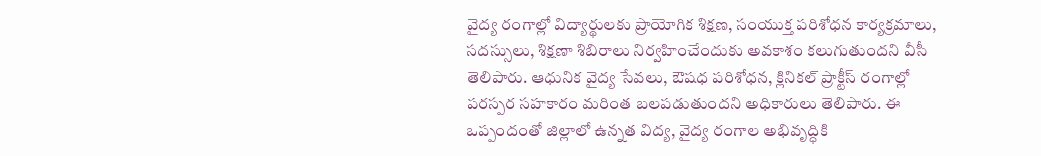వైద్య రంగాల్లో విద్యార్థులకు ప్రాయోగిక శిక్షణ, సంయుక్త పరిశోధన కార్యక్రమాలు, సదస్సులు, శిక్షణా శిబిరాలు నిర్వహించేందుకు అవకాశం కలుగుతుందని వీసీ తెలిపారు. ఆధునిక వైద్య సేవలు, ఔషధ పరిశోధన, క్లినికల్ ప్రాక్టీస్ రంగాల్లో పరస్పర సహకారం మరింత బలపడుతుందని అధికారులు తెలిపారు. ఈ ఒప్పందంతో జిల్లాలో ఉన్నత విద్య, వైద్య రంగాల అభివృద్ధికి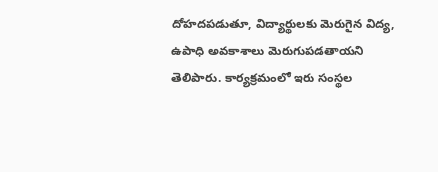దోహదపడుతూ, విద్యార్థులకు మెరుగైన విద్య, ఉపాధి అవకాశాలు మెరుగుపడతాయని తెలిపారు. కార్యక్రమంలో ఇరు సంస్థల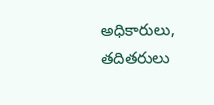అధికారులు, తదితరులు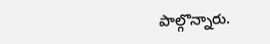పాల్గొన్నారు.